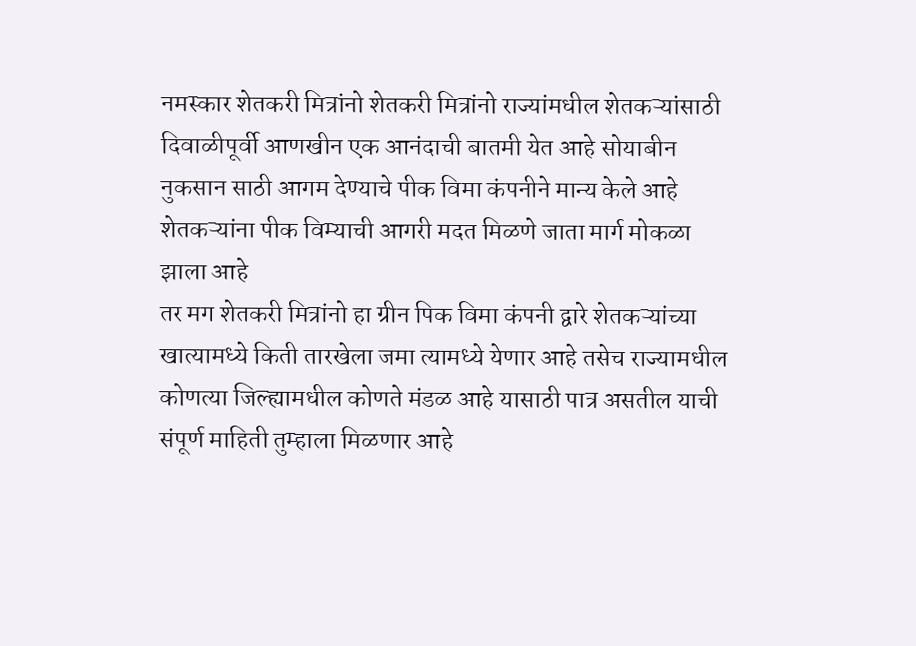नमस्कार शेतकरी मित्रांनो शेतकरी मित्रांनो राज्यांमधील शेतकऱ्यांसाठी दिवाळीपूर्वी आणखीन एक आनंदाची बातमी येत आहे सोयाबीन नुकसान साठी आगम देण्याचे पीक विमा कंपनीने मान्य केले आहे शेतकऱ्यांना पीक विम्याची आगरी मदत मिळणे जाता मार्ग मोकळा झाला आहे
तर मग शेतकरी मित्रांनो हा ग्रीन पिक विमा कंपनी द्वारे शेतकऱ्यांच्या खात्यामध्ये किती तारखेला जमा त्यामध्ये येणार आहे तसेच राज्यामधील कोणत्या जिल्ह्यामधील कोणते मंडळ आहे यासाठी पात्र असतील याची संपूर्ण माहिती तुम्हाला मिळणार आहे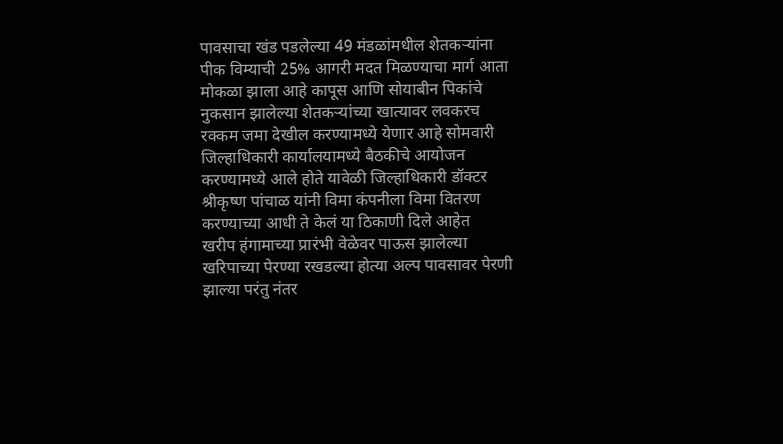पावसाचा खंड पडलेल्या 49 मंडळांमधील शेतकऱ्यांना पीक विम्याची 25% आगरी मदत मिळण्याचा मार्ग आता मोकळा झाला आहे कापूस आणि सोयाबीन पिकांचे नुकसान झालेल्या शेतकऱ्यांच्या खात्यावर लवकरच रक्कम जमा देखील करण्यामध्ये येणार आहे सोमवारी जिल्हाधिकारी कार्यालयामध्ये बैठकीचे आयोजन करण्यामध्ये आले होते यावेळी जिल्हाधिकारी डॉक्टर श्रीकृष्ण पांचाळ यांनी विमा कंपनीला विमा वितरण करण्याच्या आधी ते केलं या ठिकाणी दिले आहेत
खरीप हंगामाच्या प्रारंभी वेळेवर पाऊस झालेल्या खरिपाच्या पेरण्या रखडल्या होत्या अल्प पावसावर पेरणी झाल्या परंतु नंतर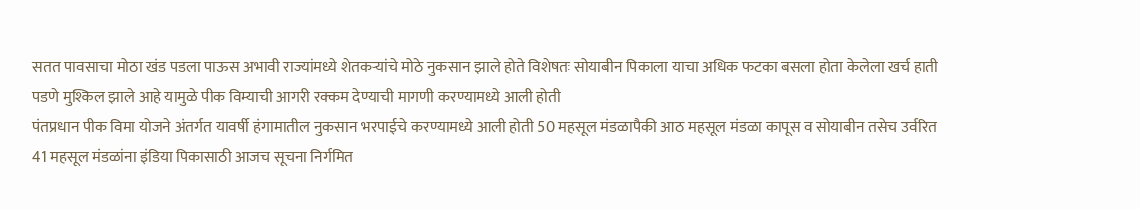सतत पावसाचा मोठा खंड पडला पाऊस अभावी राज्यांमध्ये शेतकऱ्यांचे मोठे नुकसान झाले होते विशेषतः सोयाबीन पिकाला याचा अधिक फटका बसला होता केलेला खर्च हाती पडणे मुश्किल झाले आहे यामुळे पीक विम्याची आगरी रक्कम देण्याची मागणी करण्यामध्ये आली होती
पंतप्रधान पीक विमा योजने अंतर्गत यावर्षी हंगामातील नुकसान भरपाईचे करण्यामध्ये आली होती 50 महसूल मंडळापैकी आठ महसूल मंडळा कापूस व सोयाबीन तसेच उर्वरित 41 महसूल मंडळांना इंडिया पिकासाठी आजच सूचना निर्गमित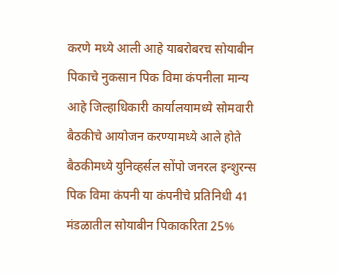करणे मध्ये आली आहे याबरोबरच सोयाबीन पिकाचे नुकसान पिक विमा कंपनीला मान्य आहे जिल्हाधिकारी कार्यालयामध्ये सोमवारी बैठकीचे आयोजन करण्यामध्ये आले होते
बैठकीमध्ये युनिव्हर्सल सोंपो जनरल इन्शुरन्स पिक विमा कंपनी या कंपनीचे प्रतिनिधी 41 मंडळातील सोयाबीन पिकाकरिता 25%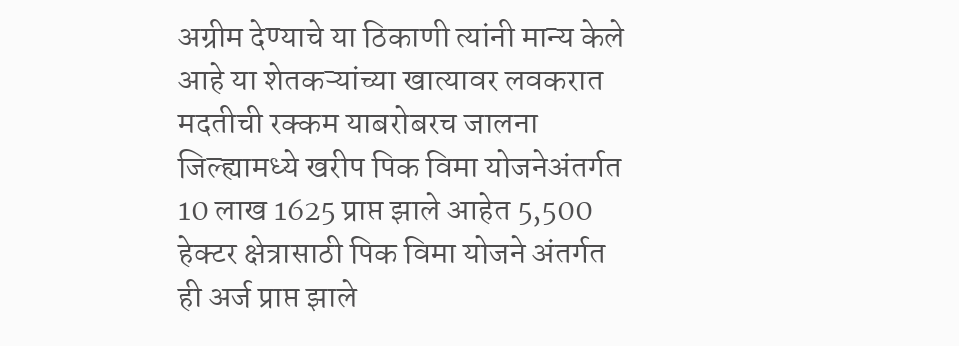अग्रीम देण्याचे या ठिकाणी त्यांनी मान्य केले आहे या शेतकऱ्यांच्या खात्यावर लवकरात मदतीची रक्कम याबरोबरच जालना जिल्ह्यामध्ये खरीप पिक विमा योजनेअंतर्गत 10 लाख 1625 प्राप्त झाले आहेत 5,500 हेक्टर क्षेत्रासाठी पिक विमा योजने अंतर्गत ही अर्ज प्राप्त झाले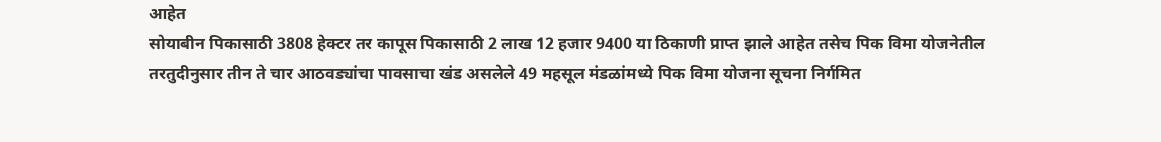आहेत
सोयाबीन पिकासाठी 3808 हेक्टर तर कापूस पिकासाठी 2 लाख 12 हजार 9400 या ठिकाणी प्राप्त झाले आहेत तसेच पिक विमा योजनेतील तरतुदीनुसार तीन ते चार आठवड्यांचा पावसाचा खंड असलेले 49 महसूल मंडळांमध्ये पिक विमा योजना सूचना निर्गमित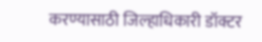करण्यासाठी जिल्हाधिकारी डॉक्टर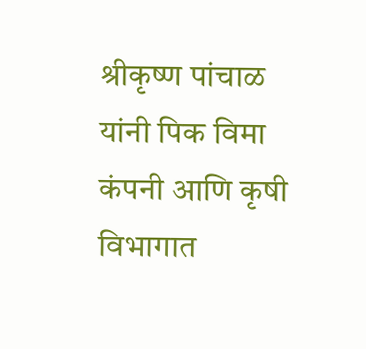श्रीकृष्ण पांचाळ यांनी पिक विमा कंपनी आणि कृषी विभागात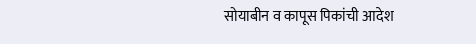सोयाबीन व कापूस पिकांची आदेश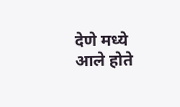देणे मध्ये आले होते